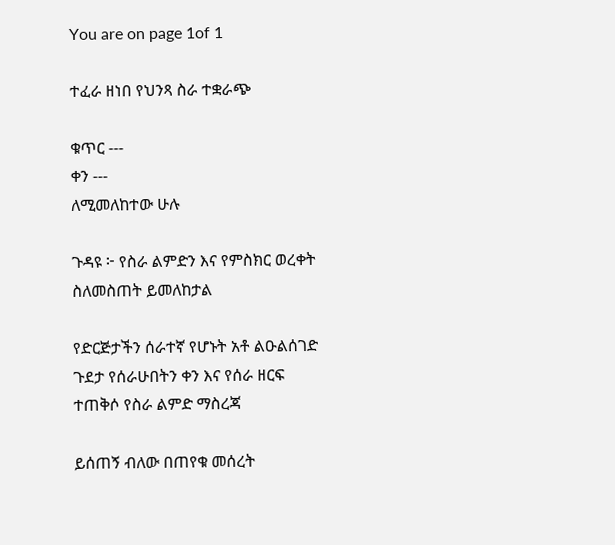You are on page 1of 1

ተፈራ ዘነበ የህንጻ ስራ ተቋራጭ

ቁጥር ---
ቀን ---
ለሚመለከተው ሁሉ

ጉዳዩ ፦ የስራ ልምድን እና የምስክር ወረቀት ስለመስጠት ይመለከታል

የድርጅታችን ሰራተኛ የሆኑት አቶ ልዑልሰገድ ጉደታ የሰራሁበትን ቀን እና የሰራ ዘርፍ ተጠቅሶ የስራ ልምድ ማስረጃ

ይሰጠኝ ብለው በጠየቁ መሰረት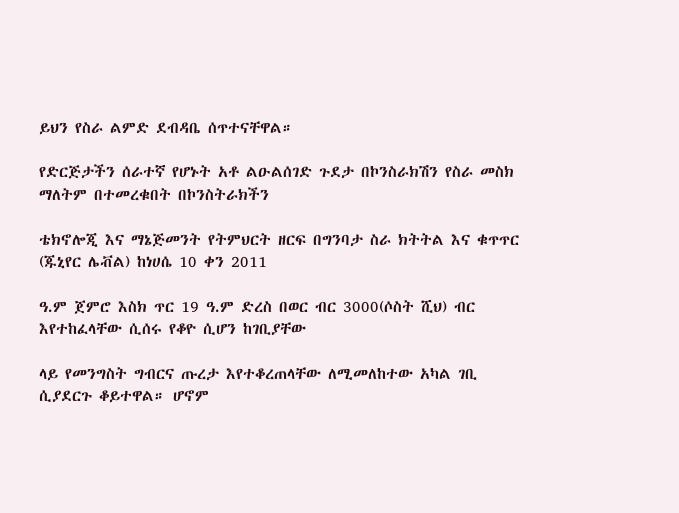ይህን የስራ ልምድ ደብዳቤ ሰጥተናቸዋል።

የድርጅታችን ሰራተኛ የሆኑት አቶ ልዑልሰገድ ጉደታ በኮንስራክሽን የስራ መስክ ማለትም በተመረቁበት በኮንስትራክችን

ቴክኖሎጂ እና ማኔጅመንት የትምህርት ዘርፍ በግንባታ ስራ ክትትል እና ቁጥጥር (ጁኒየር ሌቭል) ከነሀሴ 10 ቀን 2011

ዓ.ም ጀምሮ እስክ ጥር 19 ዓ.ም ድረስ በወር ብር 3000(ሶስት ሺህ) ብር እየተከፈላቸው ሲሰሩ የቆዮ ሲሆን ከገቢያቸው

ላይ የመንግስት ግብርና ጡረታ እየተቆረጠላቸው ለሚመለከተው አካል ገቢ ሲያደርጉ ቆይተዋል። ሆኖም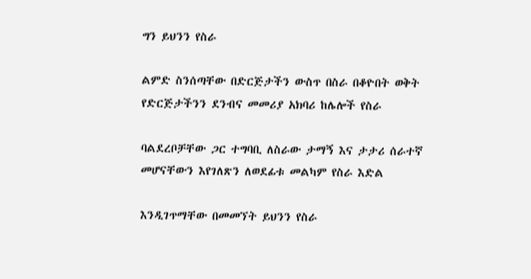ግን ይህንን የስራ

ልምድ ስንሰጣቸው በድርጅታችን ውስጥ በስራ በቆዮበት ወቅት የድርጅታችንን ደንብና መመሪያ አክባሪ ከሌሎች የስራ

ባልደረቦቻቸው ጋር ተግባቢ ለስራው ታማኝ እና ታታሪ ሰራተኛ መሆናቸውን እየገለጽን ለወደፊቱ መልካም የስራ እድል

እንዲገጥማቸው በመመኘት ይህንን የስራ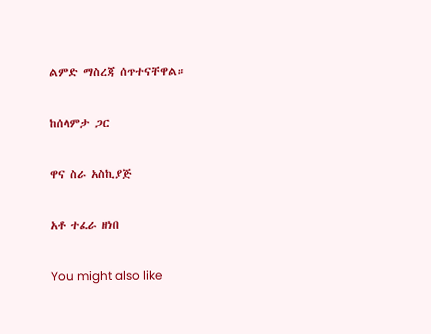ልምድ ማስረጃ ሰጥተናቸዋል።

ከሰላምታ ጋር

ዋና ስራ አስኪያጅ

አቶ ተፈራ ዘነበ

You might also like